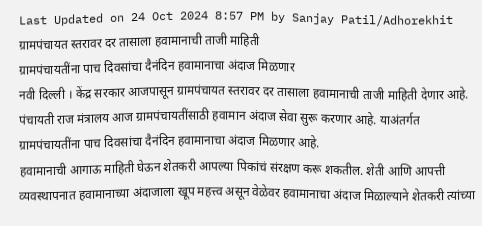Last Updated on 24 Oct 2024 8:57 PM by Sanjay Patil/Adhorekhit
ग्रामपंचायत स्तरावर दर तासाला हवामानाची ताजी माहिती
ग्रामपंचायतींना पाच दिवसांचा दैनंदिन हवामानाचा अंदाज मिळणार
नवी दिल्ली । केंद्र सरकार आजपासून ग्रामपंचायत स्तरावर दर तासाला हवामानाची ताजी माहिती देणार आहे. पंचायती राज मंत्रालय आज ग्रामपंचायतींसाठी हवामान अंदाज सेवा सुरू करणार आहे. याअंतर्गत ग्रामपंचायतींना पाच दिवसांचा दैनंदिन हवामानाचा अंदाज मिळणार आहे.
हवामानाची आगाऊ माहिती घेऊन शेतकरी आपल्या पिकांचं संरक्षण करू शकतील. शेती आणि आपत्ती व्यवस्थापनात हवामानाच्या अंदाजाला खूप महत्त्व असून वेळेवर हवामानाचा अंदाज मिळाल्याने शेतकरी त्यांच्या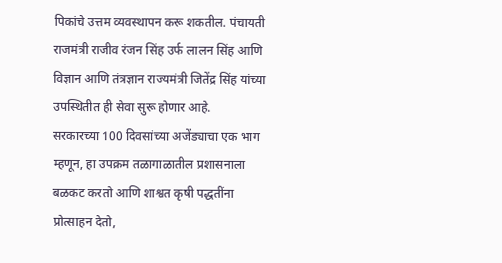पिकांचे उत्तम व्यवस्थापन करू शकतील. पंचायती राजमंत्री राजीव रंजन सिंह उर्फ लालन सिंह आणि विज्ञान आणि तंत्रज्ञान राज्यमंत्री जितेंद्र सिंह यांच्या उपस्थितीत ही सेवा सुरू होणार आहे.
सरकारच्या 100 दिवसांच्या अजेंड्याचा एक भाग म्हणून, हा उपक्रम तळागाळातील प्रशासनाला बळकट करतो आणि शाश्वत कृषी पद्धतींना प्रोत्साहन देतो,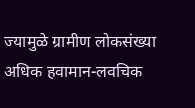ज्यामुळे ग्रामीण लोकसंख्या अधिक हवामान-लवचिक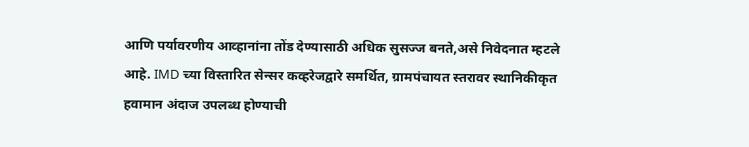आणि पर्यावरणीय आव्हानांना तोंड देण्यासाठी अधिक सुसज्ज बनते,असे निवेदनात म्हटले आहे. IMD च्या विस्तारित सेन्सर कव्हरेजद्वारे समर्थित, ग्रामपंचायत स्तरावर स्थानिकीकृत हवामान अंदाज उपलब्ध होण्याची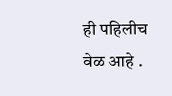ही पहिलीच वेळ आहे .